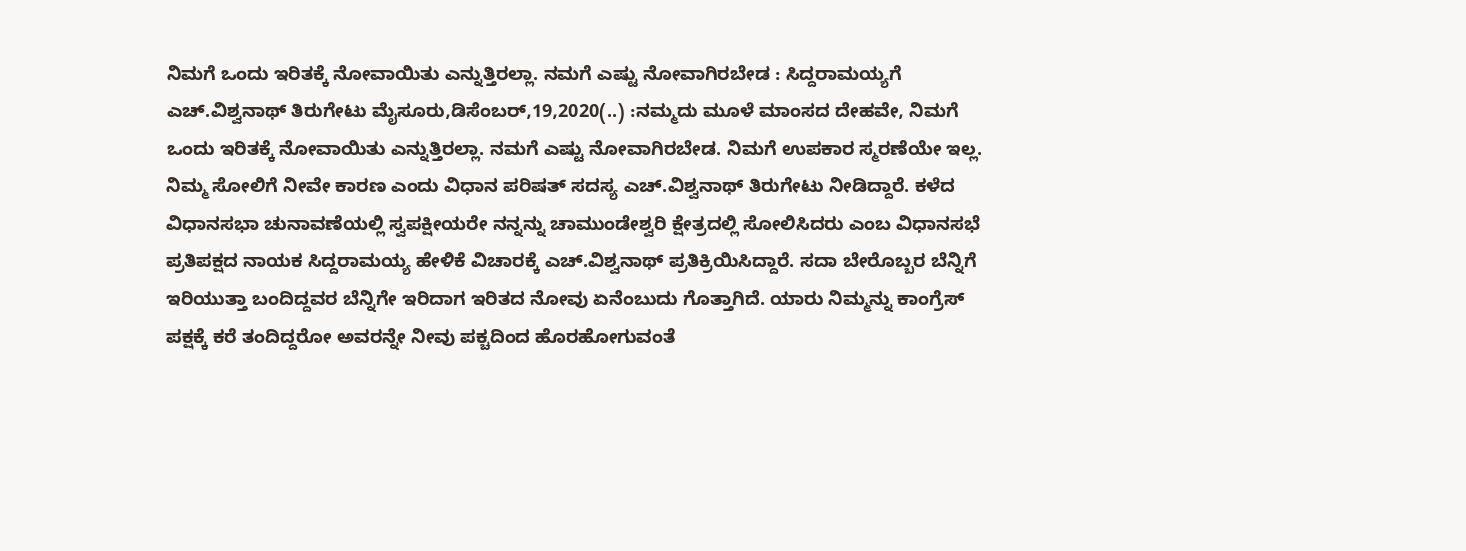ನಿಮಗೆ ಒಂದು ಇರಿತಕ್ಕೆ ನೋವಾಯಿತು ಎನ್ನುತ್ತಿರಲ್ಲಾ. ನಮಗೆ ಎಷ್ಟು ನೋವಾಗಿರಬೇಡ : ಸಿದ್ದರಾಮಯ್ಯಗೆ ಎಚ್.ವಿಶ್ವನಾಥ್ ತಿರುಗೇಟು ಮೈಸೂರು,ಡಿಸೆಂಬರ್,19,2020(..) :ನಮ್ಮದು ಮೂಳೆ ಮಾಂಸದ ದೇಹವೇ, ನಿಮಗೆ ಒಂದು ಇರಿತಕ್ಕೆ ನೋವಾಯಿತು ಎನ್ನುತ್ತಿರಲ್ಲಾ. ನಮಗೆ ಎಷ್ಟು ನೋವಾಗಿರಬೇಡ. ನಿಮಗೆ ಉಪಕಾರ ಸ್ಮರಣೆಯೇ ಇಲ್ಲ. ನಿಮ್ಮ ಸೋಲಿಗೆ ನೀವೇ ಕಾರಣ ಎಂದು ವಿಧಾನ ಪರಿಷತ್ ಸದಸ್ಯ ಎಚ್.ವಿಶ್ವನಾಥ್ ತಿರುಗೇಟು ನೀಡಿದ್ದಾರೆ. ಕಳೆದ ವಿಧಾನಸಭಾ ಚುನಾವಣೆಯಲ್ಲಿ ಸ್ವಪಕ್ಷೀಯರೇ ನನ್ನನ್ನು ಚಾಮುಂಡೇಶ್ವರಿ ಕ್ಷೇತ್ರದಲ್ಲಿ ಸೋಲಿಸಿದರು ಎಂಬ ವಿಧಾನಸಭೆ ಪ್ರತಿಪಕ್ಷದ ನಾಯಕ ಸಿದ್ದರಾಮಯ್ಯ ಹೇಳಿಕೆ ವಿಚಾರಕ್ಕೆ ಎಚ್.ವಿಶ್ವನಾಥ್ ಪ್ರತಿಕ್ರಿಯಿಸಿದ್ದಾರೆ. ಸದಾ ಬೇರೊಬ್ಬರ ಬೆನ್ನಿಗೆ ಇರಿಯುತ್ತಾ ಬಂದಿದ್ದವರ ಬೆನ್ನಿಗೇ ಇರಿದಾಗ ಇರಿತದ ನೋವು ಏನೆಂಬುದು ಗೊತ್ತಾಗಿದೆ. ಯಾರು ನಿಮ್ಮನ್ನು ಕಾಂಗ್ರೆಸ್ ಪಕ್ಷಕ್ಕೆ ಕರೆ ತಂದಿದ್ದರೋ ಅವರನ್ನೇ ನೀವು ಪಕ್ಚದಿಂದ ಹೊರಹೋಗುವಂತೆ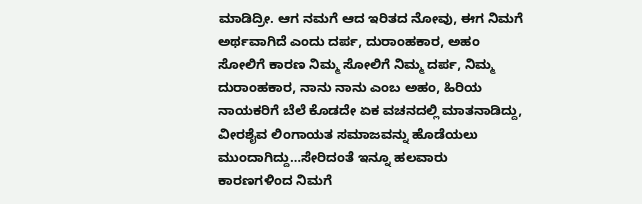ಮಾಡಿದ್ರೀ. ಆಗ ನಮಗೆ ಆದ ಇರಿತದ ನೋವು, ಈಗ ನಿಮಗೆ ಅರ್ಥವಾಗಿದೆ ಎಂದು ದರ್ಪ, ದುರಾಂಹಕಾರ, ಅಹಂ ಸೋಲಿಗೆ ಕಾರಣ ನಿಮ್ಮ ಸೋಲಿಗೆ ನಿಮ್ಮ ದರ್ಪ, ನಿಮ್ಮ ದುರಾಂಹಕಾರ, ನಾನು ನಾನು ಎಂಬ ಅಹಂ, ಹಿರಿಯ ನಾಯಕರಿಗೆ ಬೆಲೆ ಕೊಡದೇ ಏಕ ವಚನದಲ್ಲಿ ಮಾತನಾಡಿದ್ದು, ವೀರಶೈವ ಲಿಂಗಾಯತ ಸಮಾಜವನ್ನು ಹೊಡೆಯಲು ಮುಂದಾಗಿದ್ದು…ಸೇರಿದಂತೆ ಇನ್ನೂ ಹಲವಾರು ಕಾರಣಗಳಿಂದ ನಿಮಗೆ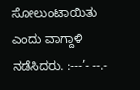ಸೋಲುಂಟಾಯಿತು ಎಂದು ವಾಗ್ದಾಳಿ ನಡೆಸಿದರು. :---’- --.-